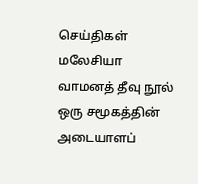செய்திகள் மலேசியா
வாமனத் தீவு நூல் ஒரு சமூகத்தின் அடையாளப்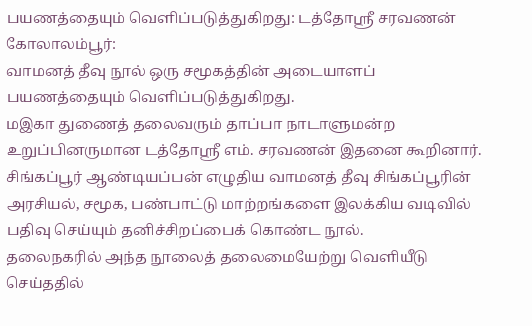பயணத்தையும் வெளிப்படுத்துகிறது: டத்தோஶ்ரீ சரவணன்
கோலாலம்பூர்:
வாமனத் தீவு நூல் ஒரு சமூகத்தின் அடையாளப் பயணத்தையும் வெளிப்படுத்துகிறது.
மஇகா துணைத் தலைவரும் தாப்பா நாடாளுமன்ற உறுப்பினருமான டத்தோஶ்ரீ எம். சரவணன் இதனை கூறினார்.
சிங்கப்பூர் ஆண்டியப்பன் எழுதிய வாமனத் தீவு சிங்கப்பூரின் அரசியல், சமூக, பண்பாட்டு மாற்றங்களை இலக்கிய வடிவில் பதிவு செய்யும் தனிச்சிறப்பைக் கொண்ட நூல்.
தலைநகரில் அந்த நூலைத் தலைமையேற்று வெளியீடு செய்ததில்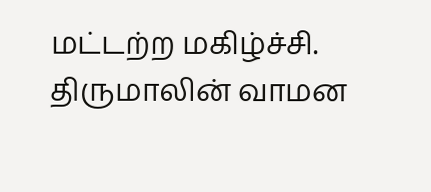மட்டற்ற மகிழ்ச்சி.
திருமாலின் வாமன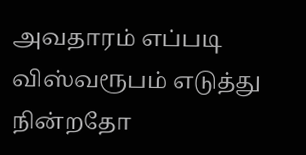அவதாரம் எப்படி விஸ்வரூபம் எடுத்து நின்றதோ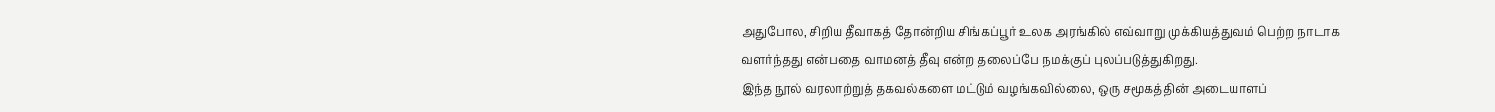அதுபோல, சிறிய தீவாகத் தோன்றிய சிங்கப்பூர் உலக அரங்கில் எவ்வாறு முக்கியத்துவம் பெற்ற நாடாக வளர்ந்தது என்பதை வாமனத் தீவு என்ற தலைப்பே நமக்குப் புலப்படுத்துகிறது.
இந்த நூல் வரலாற்றுத் தகவல்களை மட்டும் வழங்கவில்லை, ஒரு சமூகத்தின் அடையாளப்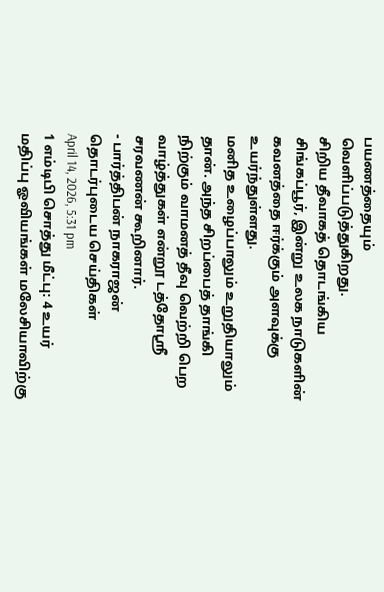பயணத்தையும் வெளிப்படுத்துகிறது.
சிறிய தீவாகத் தொடங்கிய சிங்கப்பூர், இன்று உலக நாடுகளின் கவனத்தை ஈர்க்கும் அளவுக்கு உயர்ந்துள்ளது.
மனித உழைப்பாலும் உறுதியாலும் தான். அந்த சிறப்பைத் தாங்கி நிற்கும் வாமனத் தீவு வெற்றி பெற வாழ்த்துகள் என்றூ டத்தோஸ்ரீ சரவணன் கூறினார்.
- பார்த்திபன் நாகராஜன்
தொடர்புடைய செய்திகள்
April 14, 2026, 5:31 pm
1 எம்டிபி சொத்து மீட்பு: 4 உயர் மதிப்பு ஓவியங்கள் மலேசியாவிற்கு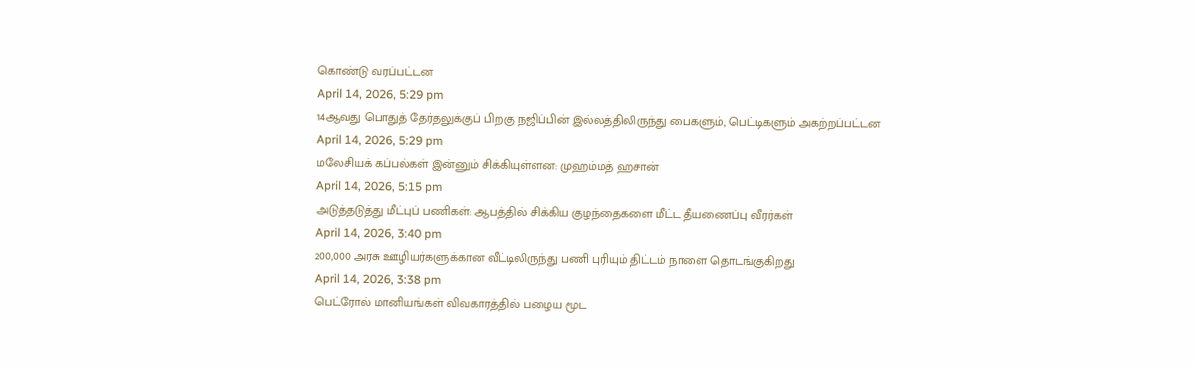கொண்டு வரப்பட்டன
April 14, 2026, 5:29 pm
14ஆவது பொதுத் தேர்தலுக்குப் பிறகு நஜிப்பின் இல்லத்திலிருந்து பைகளும், பெட்டிகளும் அகற்றப்பட்டன
April 14, 2026, 5:29 pm
மலேசியக் கப்பல்கள் இன்னும் சிக்கியுள்ளன: முஹம்மத் ஹசான்
April 14, 2026, 5:15 pm
அடுத்தடுத்து மீட்புப் பணிகள்: ஆபத்தில் சிக்கிய குழந்தைகளை மீட்ட தீயணைப்பு வீரர்கள்
April 14, 2026, 3:40 pm
200,000 அரசு ஊழியர்களுக்கான வீட்டிலிருந்து பணி புரியும் திட்டம் நாளை தொடங்குகிறது
April 14, 2026, 3:38 pm
பெட்ரோல் மானியங்கள் விவகாரத்தில் பழைய மூட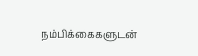நம்பிக்கைகளுடன்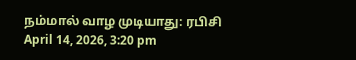நம்மால் வாழ முடியாது: ரபிசி
April 14, 2026, 3:20 pm